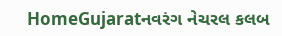HomeGujaratનવરંગ નેચરલ કલબ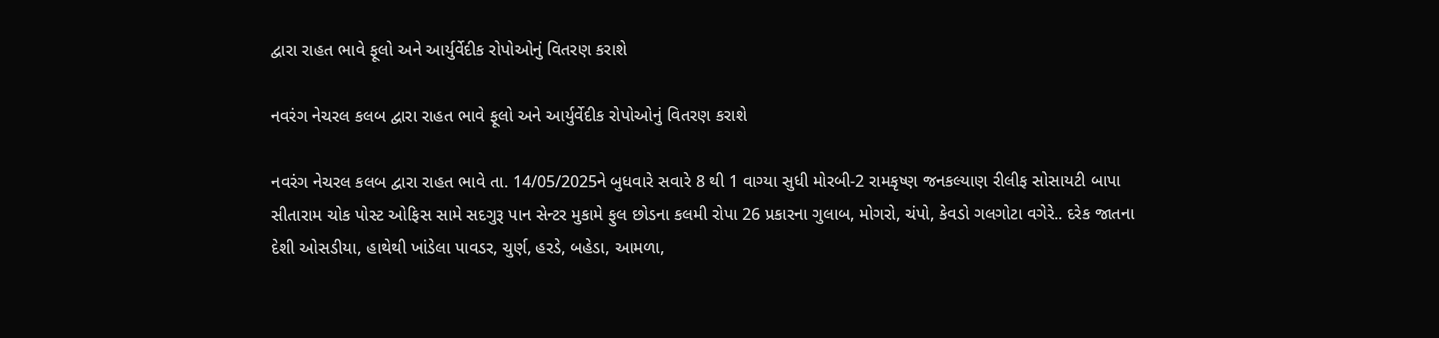દ્વારા રાહત ભાવે ફૂલો અને આર્યુર્વેદીક રોપોઓનું વિતરણ કરાશે

નવરંગ નેચરલ કલબ દ્વારા રાહત ભાવે ફૂલો અને આર્યુર્વેદીક રોપોઓનું વિતરણ કરાશે

નવરંગ નેચરલ કલબ દ્વારા રાહત ભાવે તા. 14/05/2025ને બુધવારે સવારે 8 થી 1 વાગ્યા સુધી મોરબી-2 રામકૃષ્ણ જનકલ્યાણ રીલીફ સોસાયટી બાપા સીતારામ ચોક પોસ્ટ ઓફિસ સામે સદગુરૂ પાન સેન્ટર મુકામે ફુલ છોડના કલમી રોપા 26 પ્રકારના ગુલાબ, મોગરો, ચંપો, કેવડો ગલગોટા વગેરે.. દરેક જાતના દેશી ઓસડીયા, હાથેથી ખાંડેલા પાવડર, ચુર્ણ, હરડે, બહેડા, આમળા,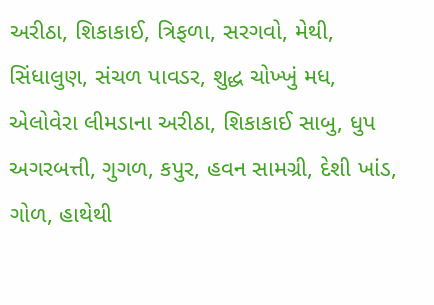અરીઠા, શિકાકાઈ, ત્રિફળા, સરગવો, મેથી, સિંધાલુણ, સંચળ પાવડર, શુદ્ધ ચોખ્ખું મધ, એલોવેરા લીમડાના અરીઠા, શિકાકાઈ સાબુ, ધુપ અગરબત્તી, ગુગળ, કપુર, હવન સામગ્રી, દેશી ખાંડ, ગોળ, હાથેથી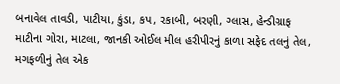બનાવેલ તાવડી, પાટીયા, કુંડા, કપ, રકાબી, બરણી, ગ્લાસ, હેન્ડીગ્રાફ માટીના ગોરા, માટલા, જાનકી ઓઈલ મીલ હરીપીરનું કાળા સફેદ તલનું તેલ, મગફળીનું તેલ એક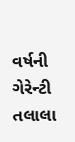વર્ષની ગેરેન્ટી તલાલા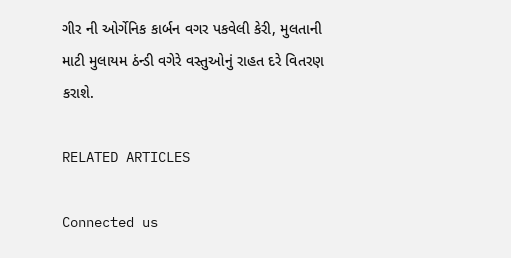ગીર ની ઓર્ગેનિક કાર્બન વગર પકવેલી કેરી, મુલતાની માટી મુલાયમ ઠંન્ડી વગેરે વસ્તુઓનું રાહત દરે વિતરણ કરાશે.

RELATED ARTICLES

Connected us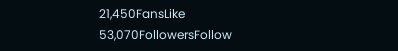21,450FansLike
53,070FollowersFollow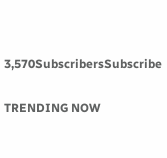3,570SubscribersSubscribe

TRENDING NOW